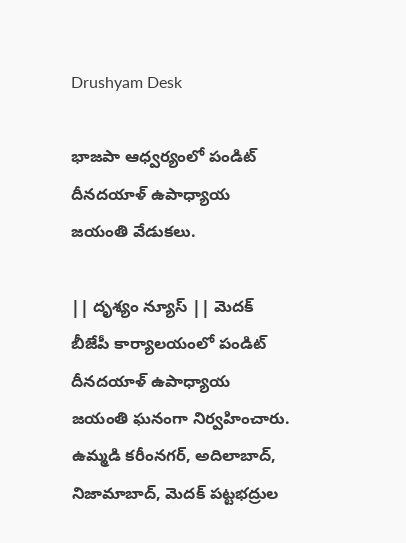Drushyam Desk

భాజపా ఆధ్వర్యంలో పండిట్ దీనదయాళ్ ఉపాధ్యాయ జయంతి వేడుకలు.

|| దృశ్యం న్యూస్ || మెదక్ బీజేపీ కార్యాలయంలో పండిట్ దీనదయాళ్ ఉపాధ్యాయ జయంతి ఘనంగా నిర్వహించారు. ఉమ్మడి కరీంనగర్, అదిలాబాద్, నిజామాబాద్, మెదక్ పట్టభద్రుల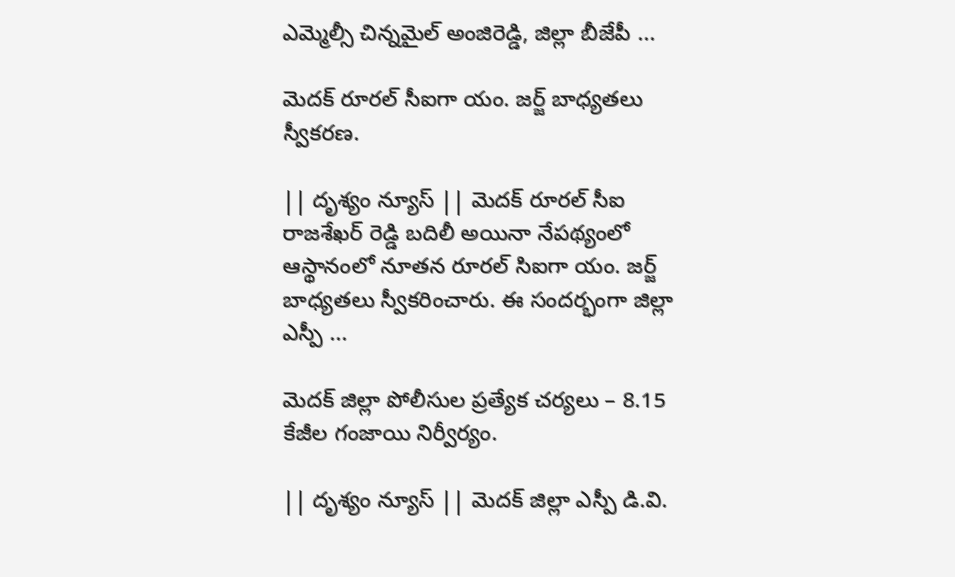ఎమ్మెల్సీ చిన్నమైల్ అంజిరెడ్డి, జిల్లా బీజేపీ ...

మెదక్ రూరల్ సీఐగా యం. జర్జ్ బాధ్యతలు స్వీకరణ.

|| దృశ్యం న్యూస్ || మెదక్ రూరల్ సీఐ రాజశేఖర్ రెడ్డి బదిలీ అయినా నేపథ్యంలో ఆస్థానంలో నూతన రూరల్ సిఐగా యం. జర్జ్ బాధ్యతలు స్వీకరించారు. ఈ సందర్భంగా జిల్లా ఎస్పీ ...

మెదక్ జిల్లా పోలీసుల ప్రత్యేక చర్యలు – 8.15 కేజీల గంజాయి నిర్వీర్యం.

|| దృశ్యం న్యూస్ || మెదక్ జిల్లా ఎస్పీ డి.వి.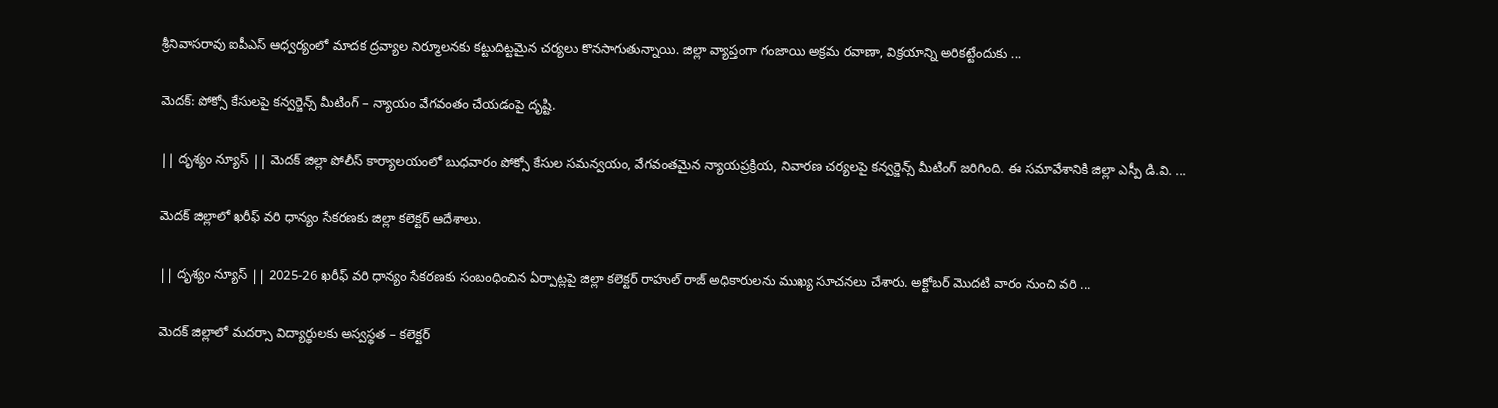శ్రీనివాసరావు ఐపీఎస్ ఆధ్వర్యంలో మాదక ద్రవ్యాల నిర్మూలనకు కట్టుదిట్టమైన చర్యలు కొనసాగుతున్నాయి. జిల్లా వ్యాప్తంగా గంజాయి అక్రమ రవాణా, విక్రయాన్ని అరికట్టేందుకు ...

మెదక్‌: పోక్సో కేసులపై కన్వర్జెన్స్ మీటింగ్ – న్యాయం వేగవంతం చేయడంపై దృష్టి.

|| దృశ్యం న్యూస్ || మెదక్ జిల్లా పోలీస్ కార్యాలయంలో బుధవారం పోక్సో కేసుల సమన్వయం, వేగవంతమైన న్యాయప్రక్రియ, నివారణ చర్యలపై కన్వర్జెన్స్ మీటింగ్ జరిగింది. ఈ సమావేశానికి జిల్లా ఎస్పీ డి.వి. ...

మెదక్ జిల్లాలో ఖరీఫ్ వరి ధాన్యం సేకరణకు జిల్లా కలెక్టర్ ఆదేశాలు.

|| దృశ్యం న్యూస్ || 2025-26 ఖరీఫ్ వరి ధాన్యం సేకరణకు సంబంధించిన ఏర్పాట్లపై జిల్లా కలెక్టర్ రాహుల్ రాజ్ అధికారులను ముఖ్య సూచనలు చేశారు. అక్టోబర్ మొదటి వారం నుంచి వరి ...

మెదక్ జిల్లాలో మదర్సా విద్యార్థులకు అస్వస్థత – కలెక్టర్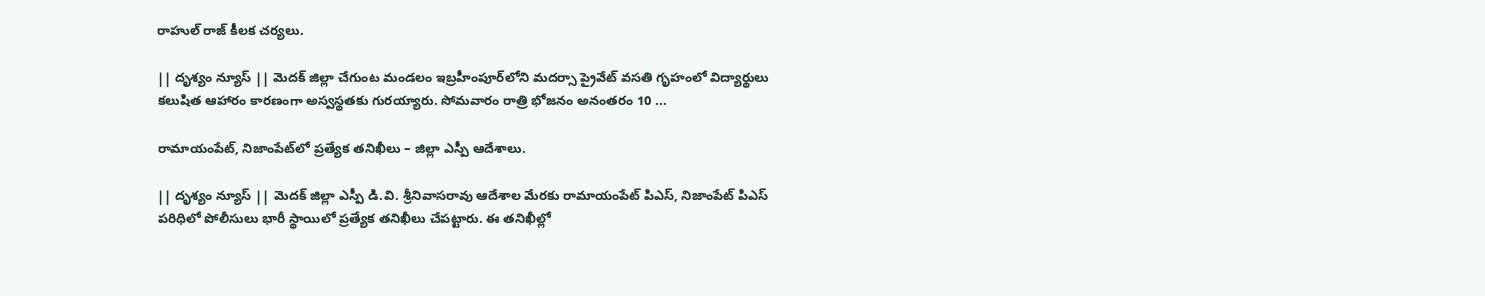రాహుల్ రాజ్ కీలక చర్యలు.

|| దృశ్యం న్యూస్ || మెదక్ జిల్లా చేగుంట మండలం ఇబ్రహీంపూర్‌లోని మదర్సా ప్రైవేట్ వసతి గృహంలో విద్యార్థులు కలుషిత ఆహారం కారణంగా అస్వస్థతకు గురయ్యారు. సోమవారం రాత్రి భోజనం అనంతరం 10 ...

రామాయంపేట్, నిజాంపేట్‌లో ప్రత్యేక తనిఖీలు – జిల్లా ఎస్పీ ఆదేశాలు.

|| దృశ్యం న్యూస్ || మెదక్ జిల్లా ఎస్పీ డి.వి. శ్రీనివాసరావు ఆదేశాల మేరకు రామాయంపేట్ పిఎస్, నిజాంపేట్ పిఎస్ పరిధిలో పోలీసులు భారీ స్థాయిలో ప్రత్యేక తనిఖీలు చేపట్టారు. ఈ తనిఖీల్లో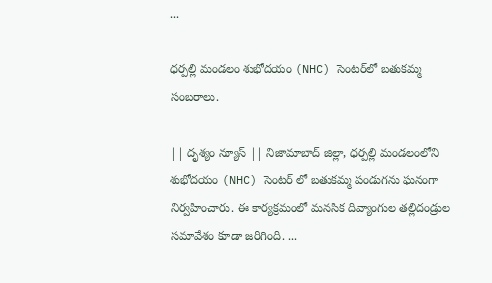...

ధర్పల్లి మండలం శుభోదయం (NHC) సెంటర్‌లో బతుకమ్మ సంబరాలు.

|| దృశ్యం న్యూస్ || నిజామాబాద్ జిల్లా, ధర్పల్లి మండలంలోని శుభోదయం (NHC) సెంటర్ లో బతుకమ్మ పండుగను ఘనంగా నిర్వహించారు. ఈ కార్యక్రమంలో మనసిక దివ్యాంగుల తల్లిదండ్రుల సమావేశం కూడా జరిగింది. ...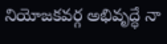నియోజకవర్గ అభివృద్ధే నా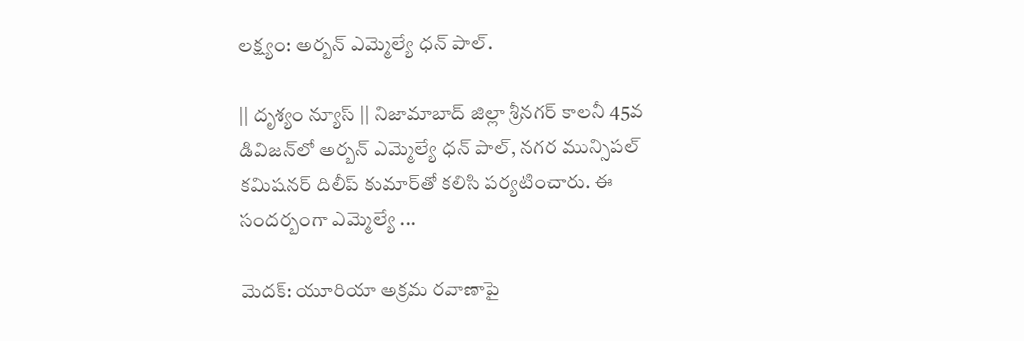లక్ష్యం: అర్బన్ ఎమ్మెల్యే ధన్ పాల్.

|| దృశ్యం న్యూస్ || నిజామాబాద్ జిల్లా శ్రీనగర్ కాలనీ 45వ డివిజన్‌లో అర్బన్ ఎమ్మెల్యే ధన్ పాల్, నగర మున్సిపల్ కమిషనర్ దిలీప్ కుమార్‌తో కలిసి పర్యటించారు. ఈ సందర్బంగా ఎమ్మెల్యే ...

మెదక్: యూరియా అక్రమ రవాణాపై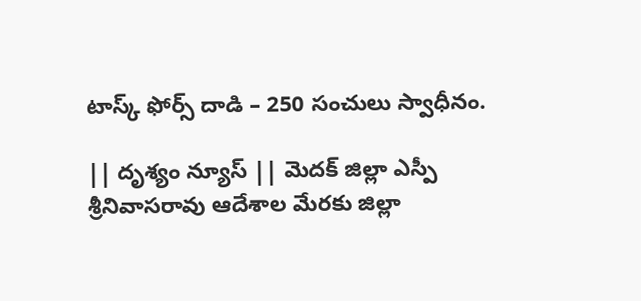టాస్క్ ఫోర్స్ దాడి – 250 సంచులు స్వాధీనం.

|| దృశ్యం న్యూస్ || మెదక్ జిల్లా ఎస్పీ శ్రీనివాసరావు ఆదేశాల మేరకు జిల్లా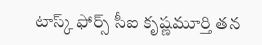టాస్క్ ఫోర్స్ సీఐ కృష్ణమూర్తి తన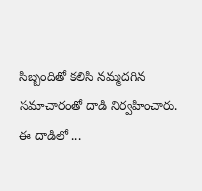సిబ్బందితో కలిసి నమ్మదగిన సమాచారంతో దాడి నిర్వహించారు. ఈ దాడిలో ...